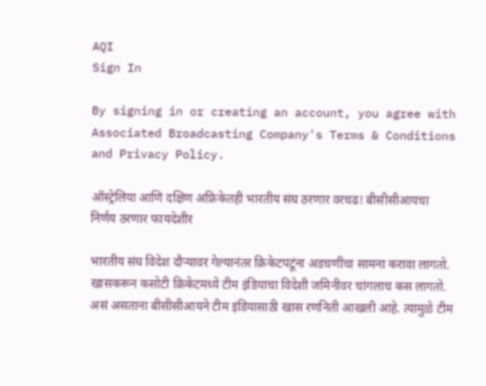AQI
Sign In

By signing in or creating an account, you agree with Associated Broadcasting Company's Terms & Conditions and Privacy Policy.

ऑस्ट्रेलिया आणि दक्षिण अफ्रिकेतही भारतीय संघ ठरणार वरचढ! बीसीसीआयचा निर्णय ठरणार फायदेशीर

भारतीय संघ विदेश दौऱ्यावर गेल्यानंतर क्रिकेटपटूंना अडचणींचा सामना करावा लागतो. खासकरून कसोटी क्रिकेटमध्ये टीम इंडियाचा विदेशी जमिनीवर चांगलाच कस लागतो. असं असताना बीसीसीआयने टीम इंडियासाठी खास रणनिती आखली आहे. त्यामुळे टीम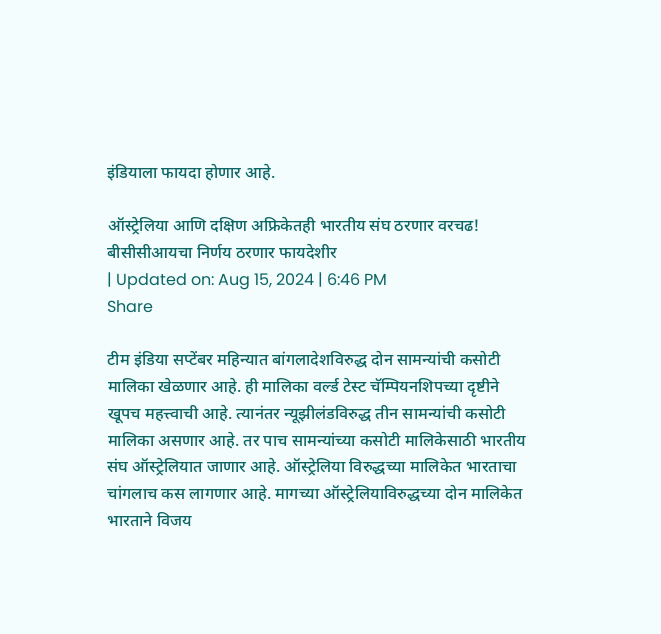इंडियाला फायदा होणार आहे.

ऑस्ट्रेलिया आणि दक्षिण अफ्रिकेतही भारतीय संघ ठरणार वरचढ! बीसीसीआयचा निर्णय ठरणार फायदेशीर
| Updated on: Aug 15, 2024 | 6:46 PM
Share

टीम इंडिया सप्टेंबर महिन्यात बांगलादेशविरुद्ध दोन सामन्यांची कसोटी मालिका खेळणार आहे. ही मालिका वर्ल्ड टेस्ट चॅम्पियनशिपच्या दृष्टीने खूपच महत्त्वाची आहे. त्यानंतर न्यूझीलंडविरुद्ध तीन सामन्यांची कसोटी मालिका असणार आहे. तर पाच सामन्यांच्या कसोटी मालिकेसाठी भारतीय संघ ऑस्ट्रेलियात जाणार आहे. ऑस्ट्रेलिया विरुद्धच्या मालिकेत भारताचा चांगलाच कस लागणार आहे. मागच्या ऑस्ट्रेलियाविरुद्धच्या दोन मालिकेत भारताने विजय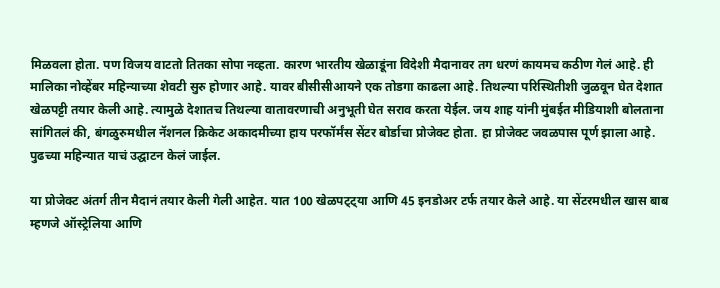मिळवला होता. पण विजय वाटतो तितका सोपा नव्हता. कारण भारतीय खेळाडूंना विदेशी मैदानावर तग धरणं कायमच कठीण गेलं आहे. ही मालिका नोव्हेंबर महिन्याच्या शेवटी सुरु होणार आहे. यावर बीसीसीआयने एक तोडगा काढला आहे. तिथल्या परिस्थितीशी जुळवून घेत देशात खेळपट्टी तयार केली आहे. त्यामुळे देशातच तिथल्या वातावरणाची अनुभूती घेत सराव करता येईल. जय शाह यांनी मुंबईत मीडियाशी बोलताना सांगितलं की, बंगळुरुमधील नॅशनल क्रिकेट अकादमीच्या हाय परफॉर्मंस सेंटर बोर्डाचा प्रोजेक्ट होता. हा प्रोजेक्ट जवळपास पूर्ण झाला आहे. पुढच्या महिन्यात याचं उद्घाटन केलं जाईल.

या प्रोजेक्ट अंतर्ग तीन मैदानं तयार केली गेली आहेत. यात 100 खेळपट्ट्या आणि 45 इनडोअर टर्फ तयार केले आहे. या सेंटरमधील खास बाब म्हणजे ऑस्ट्रेलिया आणि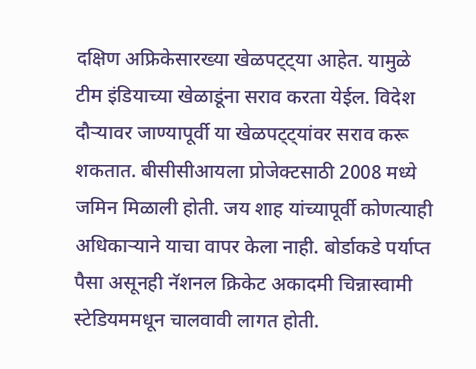दक्षिण अफ्रिकेसारख्या खेळपट्ट्या आहेत. यामुळे टीम इंडियाच्या खेळाडूंना सराव करता येईल. विदेश दौऱ्यावर जाण्यापूर्वी या खेळपट्ट्यांवर सराव करू शकतात. बीसीसीआयला प्रोजेक्टसाठी 2008 मध्ये जमिन मिळाली होती. जय शाह यांच्यापूर्वी कोणत्याही अधिकाऱ्याने याचा वापर केला नाही. बोर्डाकडे पर्याप्त पैसा असूनही नॅशनल क्रिकेट अकादमी चिन्नास्वामी स्टेडियममधून चालवावी लागत होती.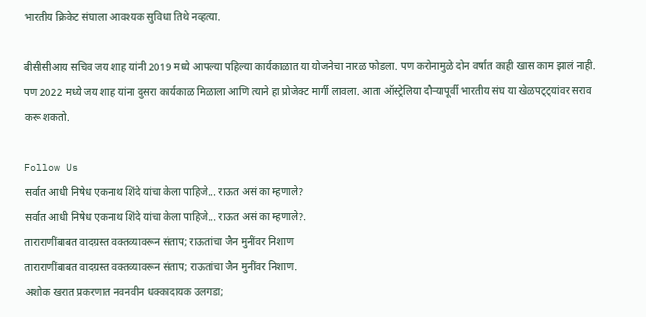भारतीय क्रिकेट संघाला आवश्यक सुविधा तिथे नव्हत्या.

बीसीसीआय सचिव जय शाह यांनी 2019 मध्ये आपल्या पहिल्या कार्यकाळात या योजनेचा नारळ फोडला. पण करोनामुळे दोन वर्षात काही खास काम झालं नाही. पण 2022 मध्ये जय शाह यांना दुसरा कार्यकाळ मिळाला आणि त्याने हा प्रोजेक्ट मार्गी लावला. आता ऑस्ट्रेलिया दौऱ्यापूर्वी भारतीय संघ या खेळपट्ट्यांवर सराव करू शकतो.

Follow Us
सर्वात आधी निषेध एकनाथ शिंदे यांचा केला पाहिजे... राऊत असं का म्हणाले?
सर्वात आधी निषेध एकनाथ शिंदे यांचा केला पाहिजे... राऊत असं का म्हणाले?.
ताराराणींबाबत वादग्रस्त वक्तव्यावरून संताप; राऊतांचा जैन मुनींवर निशाण
ताराराणींबाबत वादग्रस्त वक्तव्यावरून संताप; राऊतांचा जैन मुनींवर निशाण.
अशोक खरात प्रकरणात नवनवीन धक्कादायक उलगडा;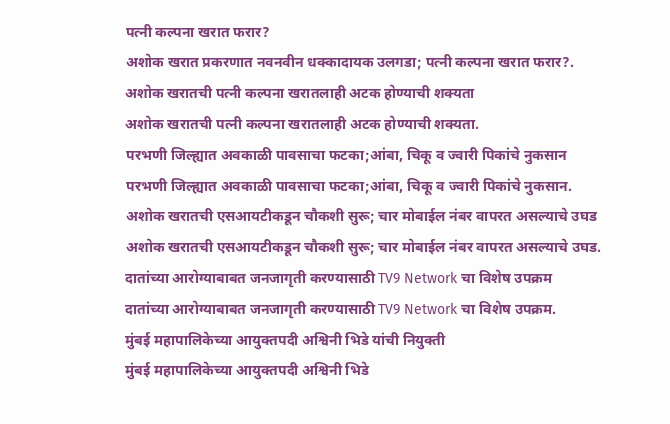पत्नी कल्पना खरात फरार?
अशोक खरात प्रकरणात नवनवीन धक्कादायक उलगडा; पत्नी कल्पना खरात फरार?.
अशोक खरातची पत्नी कल्पना खरातलाही अटक होण्याची शक्यता
अशोक खरातची पत्नी कल्पना खरातलाही अटक होण्याची शक्यता.
परभणी जिल्ह्यात अवकाळी पावसाचा फटका;आंबा, चिकू व ज्वारी पिकांचे नुकसान
परभणी जिल्ह्यात अवकाळी पावसाचा फटका;आंबा, चिकू व ज्वारी पिकांचे नुकसान.
अशोक खरातची एसआयटीकडून चौकशी सुरू; चार मोबाईल नंबर वापरत असल्याचे उघड
अशोक खरातची एसआयटीकडून चौकशी सुरू; चार मोबाईल नंबर वापरत असल्याचे उघड.
दातांच्या आरोग्याबाबत जनजागृती करण्यासाठी TV9 Network चा विशेष उपक्रम
दातांच्या आरोग्याबाबत जनजागृती करण्यासाठी TV9 Network चा विशेष उपक्रम.
मुंबई महापालिकेच्या आयुक्तपदी अश्विनी भिडे यांची नियुक्ती
मुंबई महापालिकेच्या आयुक्तपदी अश्विनी भिडे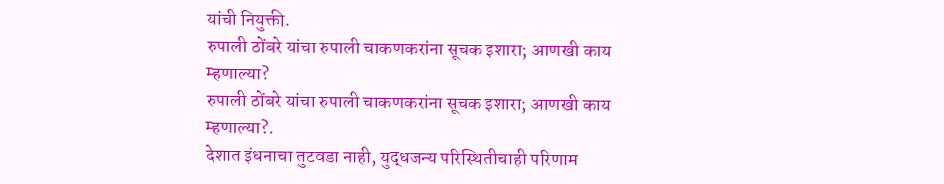यांची नियुक्ती.
रुपाली ठोंबरे यांचा रुपाली चाकणकरांना सूचक इशारा; आणखी काय म्हणाल्या?
रुपाली ठोंबरे यांचा रुपाली चाकणकरांना सूचक इशारा; आणखी काय म्हणाल्या?.
देशात इंधनाचा तुटवडा नाही, युद्धजन्य परिस्थितीचाही परिणाम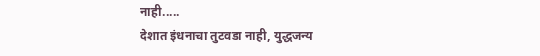नाही.....
देशात इंधनाचा तुटवडा नाही, युद्धजन्य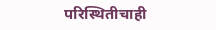परिस्थितीचाही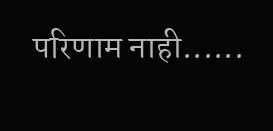परिणाम नाही......